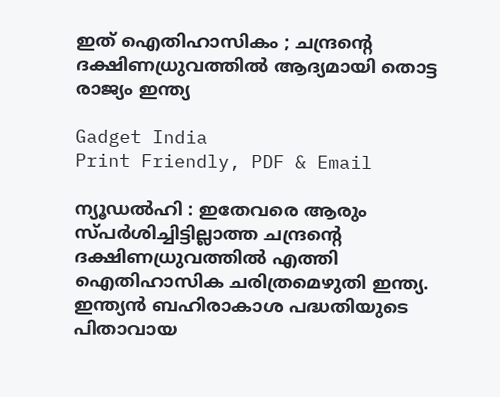ഇത് ഐതിഹാസികം ; ചന്ദ്രന്റെ ദക്ഷിണധ്രുവത്തിൽ ആദ്യമായി തൊട്ട രാജ്യം ഇന്ത്യ

Gadget India
Print Friendly, PDF & Email

ന്യൂഡൽഹി : ഇതേവരെ ആരും സ്‌പർശിച്ചിട്ടില്ലാത്ത ചന്ദ്രന്റെ ദക്ഷിണധ്രുവത്തിൽ എത്തി ഐതിഹാസിക ചരിത്രമെഴുതി ഇന്ത്യ. ഇന്ത്യൻ ബഹിരാകാശ പദ്ധതിയുടെ പിതാവായ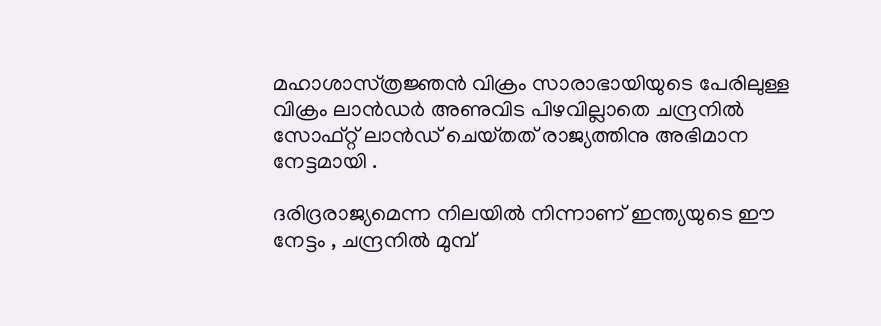മഹാശാസ്‌ത്രജ്ഞൻ വിക്രം സാരാഭായിയുടെ പേരിലുള്ള വിക്രം ലാൻഡർ അണുവിട പിഴവില്ലാതെ ചന്ദ്രനിൽ സോഫ്റ്റ് ലാൻഡ് ചെയ്‌തത് രാജ്യത്തിനു അഭിമാന നേട്ടമായി .

ദരിദ്രരാജ്യമെന്ന നിലയിൽ നിന്നാണ് ഇന്ത്യയുടെ ഈ നേട്ടം , ചന്ദ്രനിൽ മുമ്പ്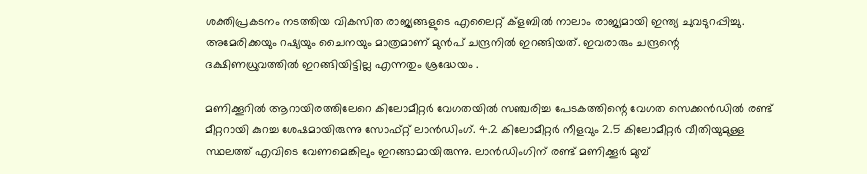ശക്തിപ്രകടനം നടത്തിയ വികസിത രാജ്യങ്ങളുടെ എലൈറ്റ് ക്ളബിൽ നാലാം രാജ്യമായി ഇന്ത്യ ചുവടുറപ്പിച്ചു. അമേരിക്കയും റഷ്യയും ചൈനയും മാത്രമാണ് മുൻപ് ചന്ദ്രനിൽ ഇറങ്ങിയത്. ഇവരാരും ചന്ദ്രന്റെ ദക്ഷിണധ്രുവത്തിൽ ഇറങ്ങിയിട്ടില്ല എന്നതും ശ്രദ്ധേയം .

മണിക്കൂറിൽ ആറായിരത്തിലേറെ കിലോമീറ്റർ വേഗതയിൽ സഞ്ചരിച്ച പേടകത്തിന്റെ വേഗത സെക്കൻഡിൽ രണ്ട് മീറ്ററായി കുറച്ച ശേഷമായിരുന്നു സോഫ്റ്റ് ലാൻഡിംഗ്. 4.2 കിലോമീറ്റർ നീളവും 2.5 കിലോമീറ്റർ വീതിയുമുള്ള സ്ഥലത്ത് എവിടെ വേണമെങ്കിലും ഇറങ്ങാമായിരുന്നു. ലാൻഡിംഗിന് രണ്ട് മണിക്കൂർ മുമ്പ്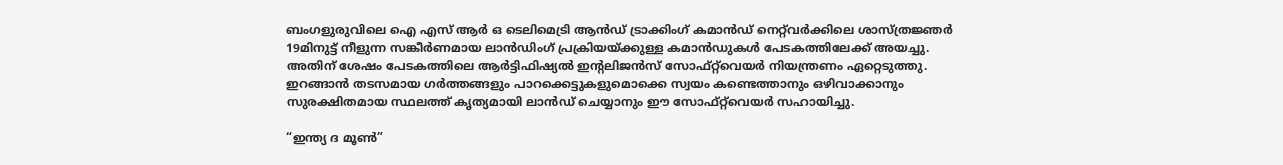ബംഗളുരുവിലെ ഐ എസ് ആർ ഒ ടെലിമെട്രി ആൻഡ് ട്രാക്കിംഗ് കമാൻഡ് നെറ്റ്‌വർക്കിലെ ശാസ്‌ത്രജ്ഞർ 19മിനുട്ട് നീളുന്ന സങ്കീർണമായ ലാൻഡിംഗ് പ്രക്രിയയ്‌ക്കുള്ള കമാൻഡുകൾ പേടകത്തിലേക്ക് അയച്ചു. അതിന് ശേഷം പേടകത്തിലെ ആർട്ടിഫിഷ്യൽ ഇന്റലിജൻസ് സോഫ്റ്റ്‌വെയർ നിയന്ത്രണം ഏറ്റെടുത്തു. ഇറങ്ങാൻ തടസമായ ഗർത്തങ്ങളും പാറക്കെട്ടുകളുമൊക്കെ സ്വയം കണ്ടെത്താനും ഒഴിവാക്കാനും സുരക്ഷിതമായ സ്ഥലത്ത് കൃത്യമായി ലാൻഡ് ചെയ്യാനും ഈ സോഫ്റ്റ്‌വെയർ സഹായിച്ചു.

“ഇന്ത്യ ദ മൂൺ”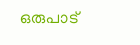ഒരുപാട്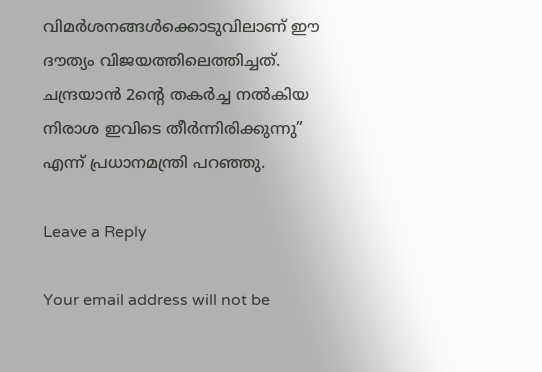വിമർശനങ്ങൾക്കൊടുവിലാണ് ഈ ദൗത്യം വിജയത്തിലെത്തിച്ചത്. ചന്ദ്രയാൻ 2ന്റെ തകർച്ച നൽകിയ നിരാശ ഇവിടെ തീർന്നിരിക്കുന്നു” എന്ന് പ്രധാനമന്ത്രി പറഞ്ഞു.

Leave a Reply

Your email address will not be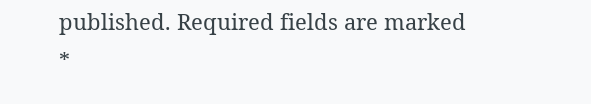published. Required fields are marked *